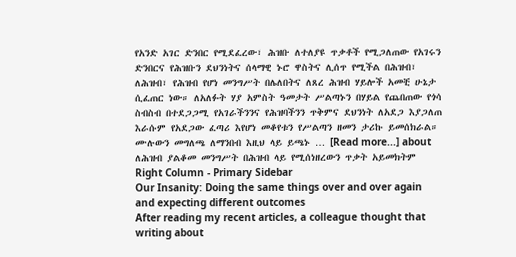የአንድ አገር ድንበር የሚደፈረው፣ ሕዝቡ ለተለያዩ ጥቃቶች የሚጋለጠው የአገሩን ድንበርና የሕዝቡን ደህንነትና ሰላማዊ ኑሮ ዋስትና ሊሰጥ የሚችል በሕዝብ፣ ለሕዝብ፣ የሕዝብ የሆነ መንግሥት በሌለበትና ለጸረ ሕዝብ ሃይሎች አመቺ ሁኔታ ሲፈጠር ነው። ለአለፉት ሃያ አምስት ዓመታት ሥልጣኑን በሃይል የጨበጠው የጎሳ ስብስብ በተደጋጋሚ የአገራችንንና የሕዝባችንን ጥቅምና ደህንነት ለአደጋ እያጋለጠ እራሱም የአደጋው ፈጣሪ እየሆነ መቆየቱን የሥልጣን ዘመን ታሪኩ ይመሰክራል። ሙሉውን መግለጫ ለማንበብ እዚህ ላይ ይጫኑ … [Read more...] about ለሕዝብ ያልቆመ መንግሥት በሕዝብ ላይ የሚሰነዘረውን ጥቃት አይመክትም
Right Column - Primary Sidebar
Our Insanity: Doing the same things over and over again and expecting different outcomes
After reading my recent articles, a colleague thought that writing about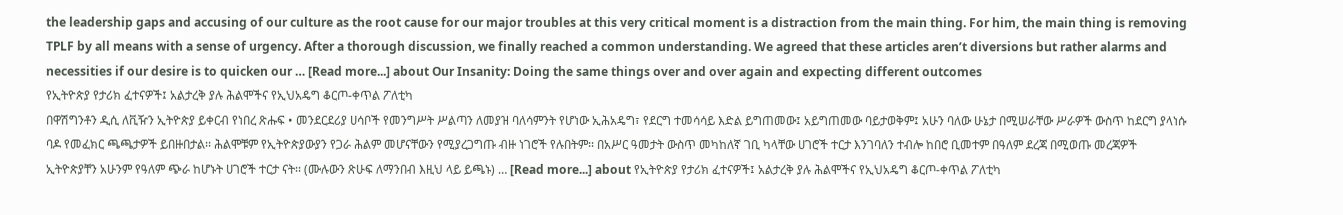the leadership gaps and accusing of our culture as the root cause for our major troubles at this very critical moment is a distraction from the main thing. For him, the main thing is removing TPLF by all means with a sense of urgency. After a thorough discussion, we finally reached a common understanding. We agreed that these articles aren’t diversions but rather alarms and necessities if our desire is to quicken our … [Read more...] about Our Insanity: Doing the same things over and over again and expecting different outcomes
የኢትዮጵያ የታሪክ ፈተናዎች፤ አልታረቅ ያሉ ሕልሞችና የኢህአዴግ ቆርጦ-ቀጥል ፖለቲካ
በዋሽግንቶን ዲሲ ለቪዥን ኢትዮጵያ ይቀርብ የነበረ ጽሑፍ • መንደርደሪያ ሀሳቦች የመንግሥት ሥልጣን ለመያዝ ባለሳምንት የሆነው ኢሕአዴግ፣ የደርግ ተመሳሳይ እድል ይግጠመው፤ አይግጠመው ባይታወቅም፤ አሁን ባለው ሁኔታ በሚሠራቸው ሥራዎች ውስጥ ከደርግ ያላነሱ ባዶ የመፈክር ጫጫታዎች ይበዙበታል፡፡ ሕልሞቹም የኢትዮጵያውያን የጋራ ሕልም መሆናቸውን የሚያረጋግጡ ብዙ ነገሮች የሉበትም፡፡ በአሥር ዓመታት ውስጥ መካከለኛ ገቢ ካላቸው ሀገሮች ተርታ እንገባለን ተብሎ ከበሮ ቢመተም በዓለም ደረጃ በሚወጡ መረጃዎች ኢትዮጵያቸን አሁንም የዓለም ጭራ ከሆኑት ሀገሮች ተርታ ናት፡፡ (ሙሉውን ጽሁፍ ለማንበብ እዚህ ላይ ይጫኑ) … [Read more...] about የኢትዮጵያ የታሪክ ፈተናዎች፤ አልታረቅ ያሉ ሕልሞችና የኢህአዴግ ቆርጦ-ቀጥል ፖለቲካ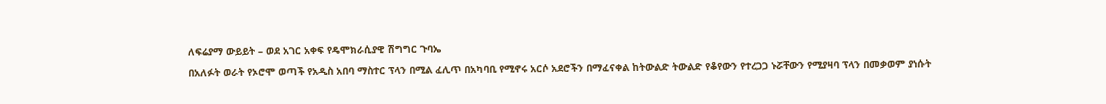ለፍሬያማ ውይይት – ወደ አገር አቀፍ የዴሞክራሲያዊ ሽግግር ጉባኤ
በአለፉት ወራት የኦሮሞ ወጣች የአዲስ አበባ ማስተር ፕላን በሚል ፈሊጥ በአካባቢ የሚኖሩ አርሶ አደሮችን በማፈናቀል ከትውልድ ትውልድ የቆየውን የተረጋጋ ኑሯቸውን የሚያዛባ ፕላን በመቃወም ያነሱት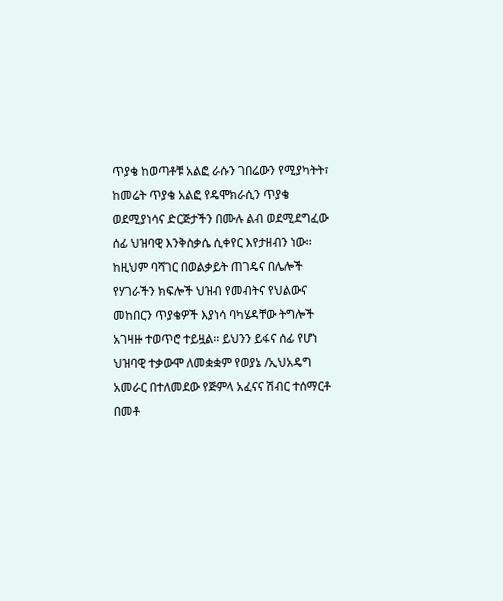ጥያቄ ከወጣቶቹ አልፎ ራሱን ገበሬውን የሚያካትት፣ ከመሬት ጥያቄ አልፎ የዴሞክራሲን ጥያቄ ወደሚያነሳና ድርጅታችን በሙሉ ልብ ወደሚደግፈው ሰፊ ህዝባዊ እንቅስቃሴ ሲቀየር እየታዘብን ነው፡፡ ከዚህም ባሻገር በወልቃይት ጠገዴና በሌሎች የሃገራችን ክፍሎች ህዝብ የመብትና የህልውና መከበርን ጥያቄዎች እያነሳ ባካሄዳቸው ትግሎች አገዛዙ ተወጥሮ ተይዟል፡፡ ይህንን ይፋና ሰፊ የሆነ ህዝባዊ ተቃውሞ ለመቋቋም የወያኔ /ኢህአዴግ አመራር በተለመደው የጅምላ አፈናና ሽብር ተሰማርቶ በመቶ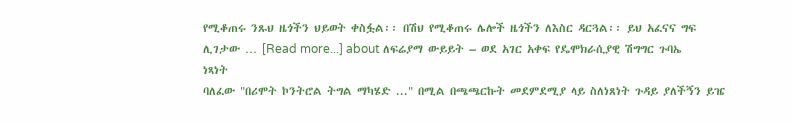የሚቆጠሩ ንጹህ ዜጎችን ህይወት ቀስፏል፡፡ በሽህ የሚቆጠሩ ሌሎች ዜጎችን ለእስር ዳርጓል፡፡ ይህ አፈናና ግፍ ሊገታው … [Read more...] about ለፍሬያማ ውይይት – ወደ አገር አቀፍ የዴሞክራሲያዊ ሽግግር ጉባኤ
ነጻነት
ባለፈው "በሪሞት ኮንትሮል ትግል ማካሄድ ..." በሚል በጫጫርኩት መደምደሚያ ላይ ስለነጸነት ጉዳይ ያለችኝን ይዤ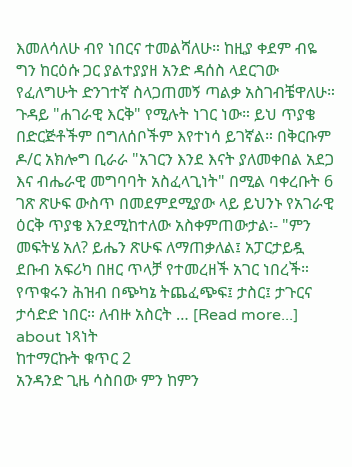እመለሳለሁ ብየ ነበርና ተመልሻለሁ። ከዚያ ቀደም ብዬ ግን ከርዕሱ ጋር ያልተያያዘ አንድ ዳሰስ ላደርገው የፈለግሁት ድንገተኛ ስላጋጠመኝ ጣልቃ አስገብቼዋለሁ። ጉዳይ "ሐገራዊ እርቅ" የሚሉት ነገር ነው። ይህ ጥያቄ በድርጅቶችም በግለሰቦችም እየተነሳ ይገኛል። በቅርቡም ዶ/ር አክሎግ ቢራራ "አገርን እንደ እናት ያለመቀበል አደጋ እና ብሔራዊ መግባባት አስፈላጊነት" በሚል ባቀረቡት 6 ገጽ ጽሁፍ ውስጥ በመደምደሚያው ላይ ይህንኑ የአገራዊ ዕርቅ ጥያቄ እንደሚከተለው አስቀምጠውታል፡- "ምን መፍትሄ አለ? ይሔን ጽሁፍ ለማጠቃለል፤ አፓርታይዷ ደቡብ አፍሪካ በዘር ጥላቻ የተመረዘች አገር ነበረች። የጥቁሩን ሕዝብ በጭካኔ ትጨፈጭፍ፤ ታስር፤ ታጉርና ታሳድድ ነበር። ለብዙ አስርት … [Read more...] about ነጻነት
ከተማርኩት ቁጥር 2
አንዳንድ ጊዜ ሳስበው ምን ከምን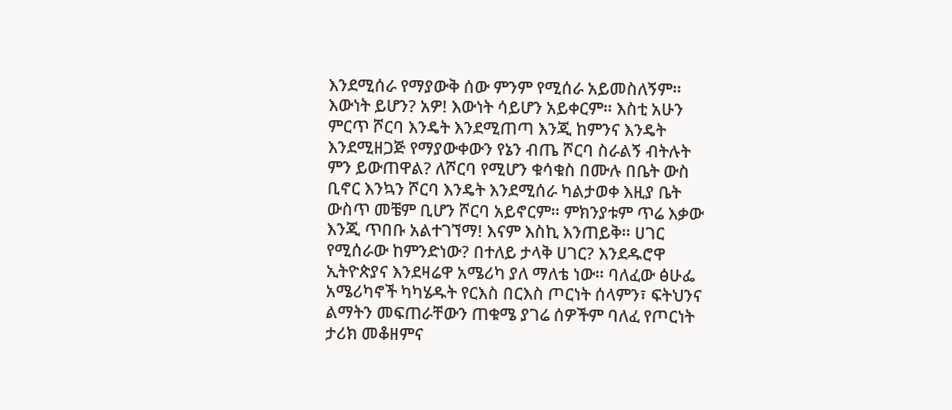እንደሚሰራ የማያውቅ ሰው ምንም የሚሰራ አይመስለኝም። እውነት ይሆን? አዎ! እውነት ሳይሆን አይቀርም። እስቲ አሁን ምርጥ ሾርባ እንዴት እንደሚጠጣ እንጂ ከምንና እንዴት እንደሚዘጋጅ የማያውቀውን የኔን ብጤ ሾርባ ስራልኝ ብትሉት ምን ይውጠዋል? ለሾርባ የሚሆን ቁሳቁስ በሙሉ በቤት ውስ ቢኖር እንኳን ሾርባ እንዴት እንደሚሰራ ካልታወቀ እዚያ ቤት ውስጥ መቼም ቢሆን ሾርባ አይኖርም። ምክንያቱም ጥሬ እቃው እንጂ ጥበቡ አልተገኘማ! እናም እስኪ እንጠይቅ። ሀገር የሚሰራው ከምንድነው? በተለይ ታላቅ ሀገር? እንደዱሮዋ ኢትዮጵያና እንደዛሬዋ አሜሪካ ያለ ማለቴ ነው። ባለፈው ፅሁፌ አሜሪካኖች ካካሄዱት የርእስ በርእስ ጦርነት ሰላምን፣ ፍትህንና ልማትን መፍጠራቸውን ጠቁሜ ያገሬ ሰዎችም ባለፈ የጦርነት ታሪክ መቆዘምና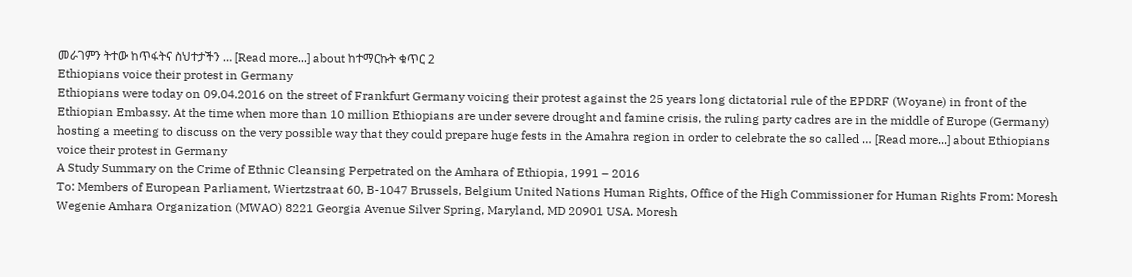መራገምን ትተው ከጥፋትና ስህተታችን … [Read more...] about ከተማርኩት ቁጥር 2
Ethiopians voice their protest in Germany
Ethiopians were today on 09.04.2016 on the street of Frankfurt Germany voicing their protest against the 25 years long dictatorial rule of the EPDRF (Woyane) in front of the Ethiopian Embassy. At the time when more than 10 million Ethiopians are under severe drought and famine crisis, the ruling party cadres are in the middle of Europe (Germany) hosting a meeting to discuss on the very possible way that they could prepare huge fests in the Amahra region in order to celebrate the so called … [Read more...] about Ethiopians voice their protest in Germany
A Study Summary on the Crime of Ethnic Cleansing Perpetrated on the Amhara of Ethiopia, 1991 – 2016
To: Members of European Parliament, Wiertzstraat 60, B-1047 Brussels, Belgium United Nations Human Rights, Office of the High Commissioner for Human Rights From: Moresh Wegenie Amhara Organization (MWAO) 8221 Georgia Avenue Silver Spring, Maryland, MD 20901 USA. Moresh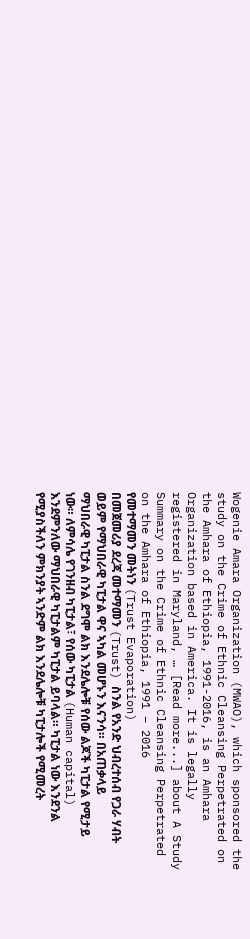Wogenie Amara Organization (MWAO), which sponsored the study on the Crime of Ethnic Cleansing Perpetrated on the Amhara of Ethiopia, 1991-2016, is an Amhara Organization based in America. It is legally registered in Maryland, … [Read more...] about A Study Summary on the Crime of Ethnic Cleansing Perpetrated on the Amhara of Ethiopia, 1991 – 2016
የመተማመን መትነን (Trust Evaporation)
በመጀመሪያ ደረጃ መተማመን (Trust) ስንል የአንድ ህብረተሰብ የጋራ ሃብት ወይም የማህበራዊ ካፒታል ዋና ኣካል መሆኑን እናንሳ። በአጠቃላይ ማህበራዊ ካፒታል ስንል ደግሞ ልክ እንደሌሎቹ የሰው ልጆች ካፒታል የሚታይ ነው። ለምሳሌ የገንዘብ ካፒታል፣ የሰው ካፒታል (Human capital) እንደምንለው ማህበራዊ ካፒታልም ካፒታል ይባላል። ካፒታል ነው እንደንል የሚያስችለን ምክንያት ኣንድም ልክ እንደሌሎቹ ካፒታሎች የሚመረት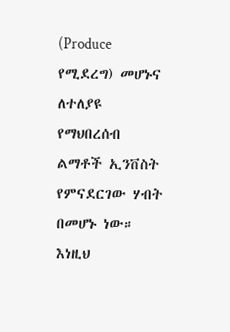(Produce የሚደረግ) መሆኑና ለተለያዩ የማህበረሰብ ልማቶች ኢንቨስት የምናደርገው ሃብት በመሆኑ ነው። እነዚህ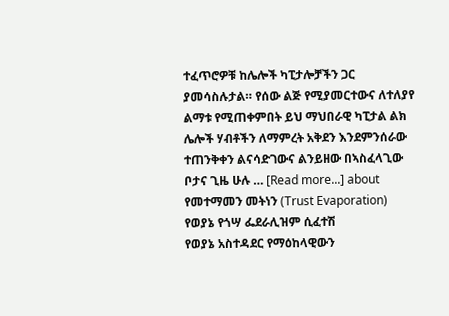ተፈጥሮዎቹ ከሌሎች ካፒታሎቻችን ጋር ያመሳስሉታል። የሰው ልጅ የሚያመርተውና ለተለያየ ልማቱ የሚጠቀምበት ይህ ማህበራዊ ካፒታል ልክ ሌሎች ሃብቶችን ለማምረት አቅደን እንደምንሰራው ተጠንቅቀን ልናሳድገውና ልንይዘው በኣስፈላጊው ቦታና ጊዜ ሁሉ … [Read more...] about የመተማመን መትነን (Trust Evaporation)
የወያኔ የጎሣ ፌደራሊዝም ሲፈተሽ
የወያኔ አስተዳደር የማዕከላዊውን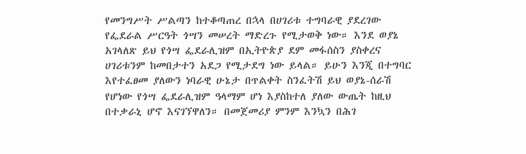የመንግሥት ሥልጣን ከተቆጣጠረ በኋላ በሀገሪቱ ተግባራዊ ያደረገው የፌደራል ሥርዓት ጎሣን መሠረት ማድረጉ የሚታወቅ ነው። እንደ ወያኔ አገላለጽ ይህ የጎሣ ፌደራሊዝም በኢትዮጵያ ደም መፋሰስን ያስቀረና ሀገሪቱንም ከመበታተን አደጋ የሚታደግ ነው ይላል። ይሁን እንጂ በተግባር እየተፈፀመ ያለውን ነባራዊ ሁኔታ በጥልቀት ስንፈትሽ ይህ ወያኔ-ሰራሽ የሆነው የጎሣ ፌደራሊዝም ዓላማም ሆነ እያስከተለ ያለው ውጤት ከዚህ በተቃራኒ ሆኖ እናገኘዋለን። በመጀመሪያ ምንም እንኳን በሕገ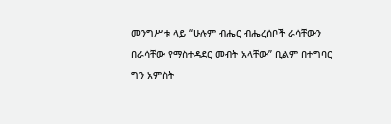መንግሥቱ ላይ “ሁሉም ብሔር ብሔረሰቦች ራሳቸውን በራሳቸው የማስተዳደር መብት አላቸው” ቢልም በተግባር ግን አምስት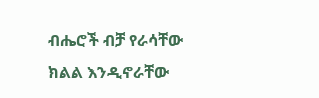ብሔሮች ብቻ የራሳቸው ክልል እንዲኖራቸው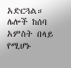አድርጓል። ሌሎች ከሰባ አምስት በላይ የሚሆኑ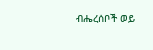ብሔረሰቦች ወይ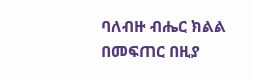ባለብዙ ብሔር ክልል በመፍጠር በዚያ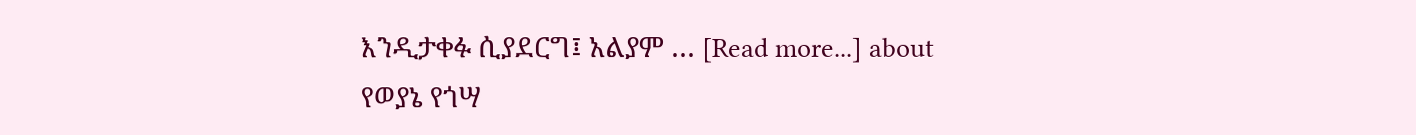እንዲታቀፉ ሲያደርግ፤ አልያም … [Read more...] about የወያኔ የጎሣ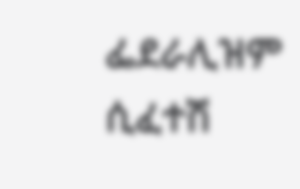ፌደራሊዝም ሲፈተሽ